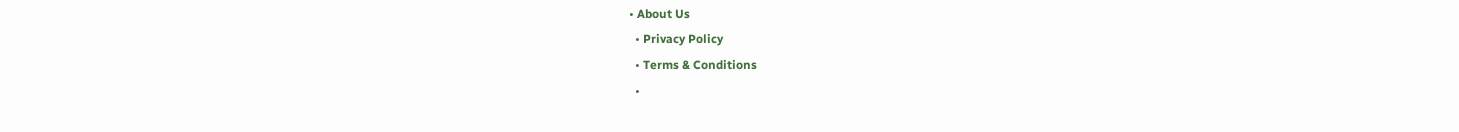• About Us
  • Privacy Policy
  • Terms & Conditions
  •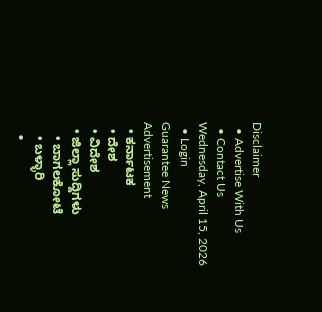Disclaimer
  • Advertise With Us
  • Contact Us
Wednesday, April 15, 2026
  • Login
Guarantee News
Advertisement
  • ಕರ್ನಾಟಕ
  • ದೇಶ
  • ವಿದೇಶ
  • ಜಿಲ್ಲಾ ಸುದ್ದಿಗಳು
    • ಬಾಗಲಕೋಟೆ
    • ಬಳ್ಳಾರಿ
    •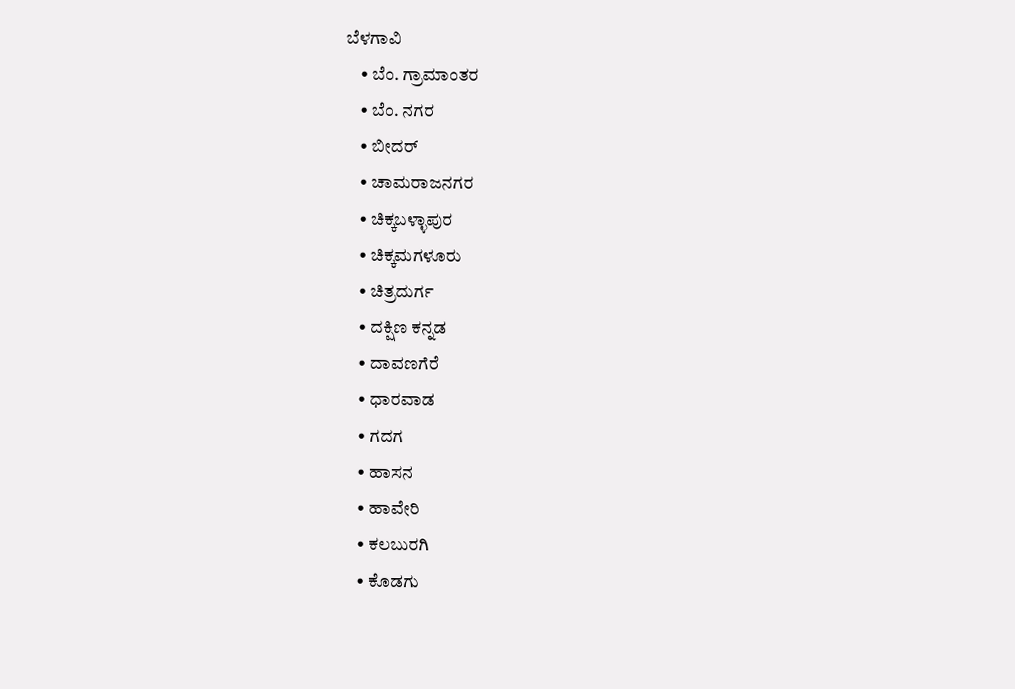ಬೆಳಗಾವಿ
    • ಬೆಂ. ಗ್ರಾಮಾಂತರ
    • ಬೆಂ. ನಗರ
    • ಬೀದರ್
    • ಚಾಮರಾಜನಗರ
    • ಚಿಕ್ಕಬಳ್ಳಾಪುರ
    • ಚಿಕ್ಕಮಗಳೂರು
    • ಚಿತ್ರದುರ್ಗ
    • ದಕ್ಷಿಣ ಕನ್ನಡ
    • ದಾವಣಗೆರೆ
    • ಧಾರವಾಡ
    • ಗದಗ
    • ಹಾಸನ
    • ಹಾವೇರಿ
    • ಕಲಬುರಗಿ
    • ಕೊಡಗು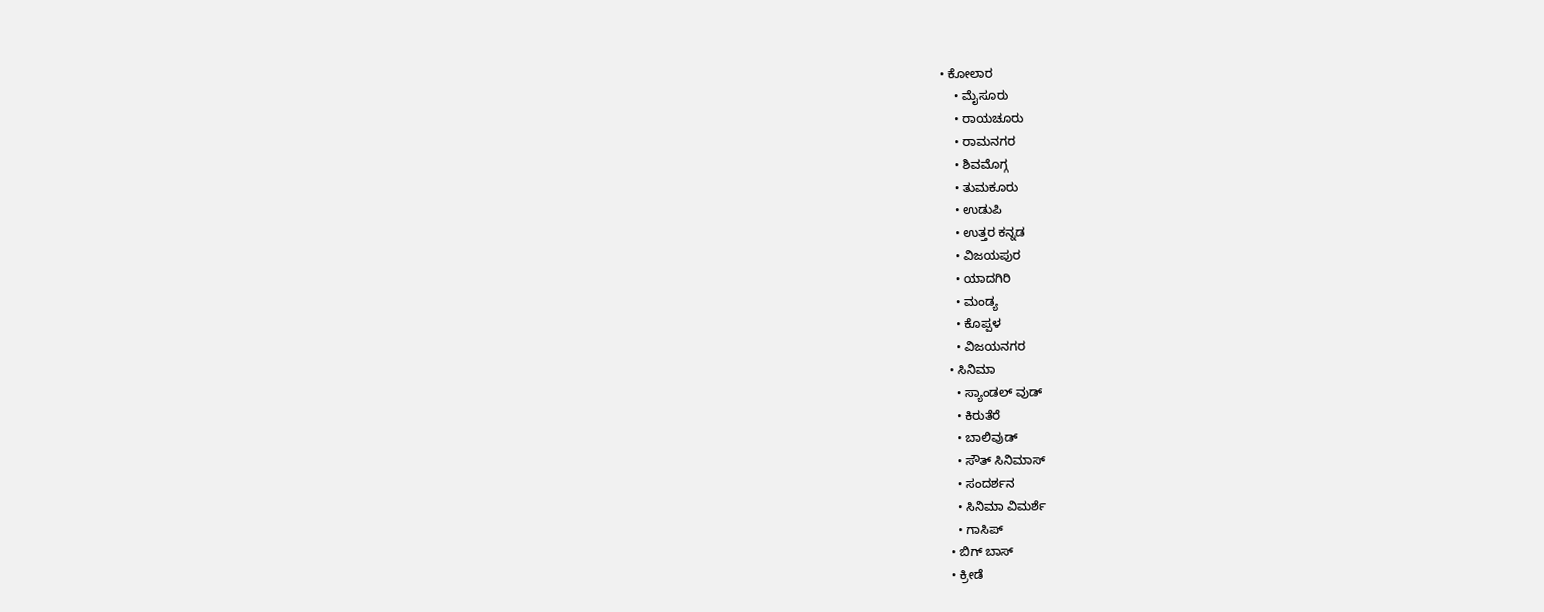• ಕೋಲಾರ
    • ಮೈಸೂರು
    • ರಾಯಚೂರು
    • ರಾಮನಗರ
    • ಶಿವಮೊಗ್ಗ
    • ತುಮಕೂರು
    • ಉಡುಪಿ
    • ಉತ್ತರ ಕನ್ನಡ
    • ವಿಜಯಪುರ
    • ಯಾದಗಿರಿ
    • ಮಂಡ್ಯ
    • ಕೊಪ್ಪಳ
    • ವಿಜಯನಗರ
  • ಸಿನಿಮಾ
    • ಸ್ಯಾಂಡಲ್ ವುಡ್
    • ಕಿರುತೆರೆ
    • ಬಾಲಿವುಡ್
    • ಸೌತ್ ಸಿನಿಮಾಸ್
    • ಸಂದರ್ಶನ
    • ಸಿನಿಮಾ ವಿಮರ್ಶೆ
    • ಗಾಸಿಪ್
  • ಬಿಗ್ ಬಾಸ್
  • ಕ್ರೀಡೆ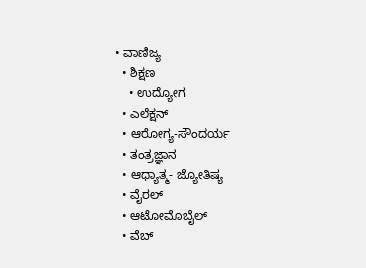• ವಾಣಿಜ್ಯ
  • ಶಿಕ್ಷಣ
    • ಉದ್ಯೋಗ
  • ಎಲೆಕ್ಷನ್
  • ಆರೋಗ್ಯ-ಸೌಂದರ್ಯ
  • ತಂತ್ರಜ್ಞಾನ
  • ಆಧ್ಯಾತ್ಮ- ಜ್ಯೋತಿಷ್ಯ
  • ವೈರಲ್
  • ಆಟೋಮೊಬೈಲ್
  • ವೆಬ್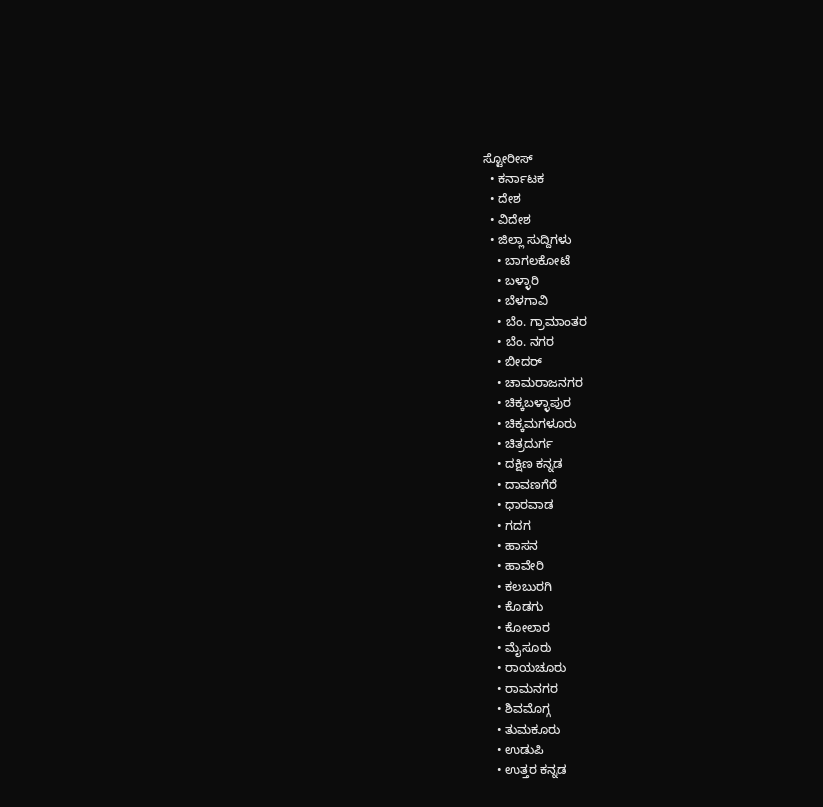ಸ್ಟೋರೀಸ್
  • ಕರ್ನಾಟಕ
  • ದೇಶ
  • ವಿದೇಶ
  • ಜಿಲ್ಲಾ ಸುದ್ದಿಗಳು
    • ಬಾಗಲಕೋಟೆ
    • ಬಳ್ಳಾರಿ
    • ಬೆಳಗಾವಿ
    • ಬೆಂ. ಗ್ರಾಮಾಂತರ
    • ಬೆಂ. ನಗರ
    • ಬೀದರ್
    • ಚಾಮರಾಜನಗರ
    • ಚಿಕ್ಕಬಳ್ಳಾಪುರ
    • ಚಿಕ್ಕಮಗಳೂರು
    • ಚಿತ್ರದುರ್ಗ
    • ದಕ್ಷಿಣ ಕನ್ನಡ
    • ದಾವಣಗೆರೆ
    • ಧಾರವಾಡ
    • ಗದಗ
    • ಹಾಸನ
    • ಹಾವೇರಿ
    • ಕಲಬುರಗಿ
    • ಕೊಡಗು
    • ಕೋಲಾರ
    • ಮೈಸೂರು
    • ರಾಯಚೂರು
    • ರಾಮನಗರ
    • ಶಿವಮೊಗ್ಗ
    • ತುಮಕೂರು
    • ಉಡುಪಿ
    • ಉತ್ತರ ಕನ್ನಡ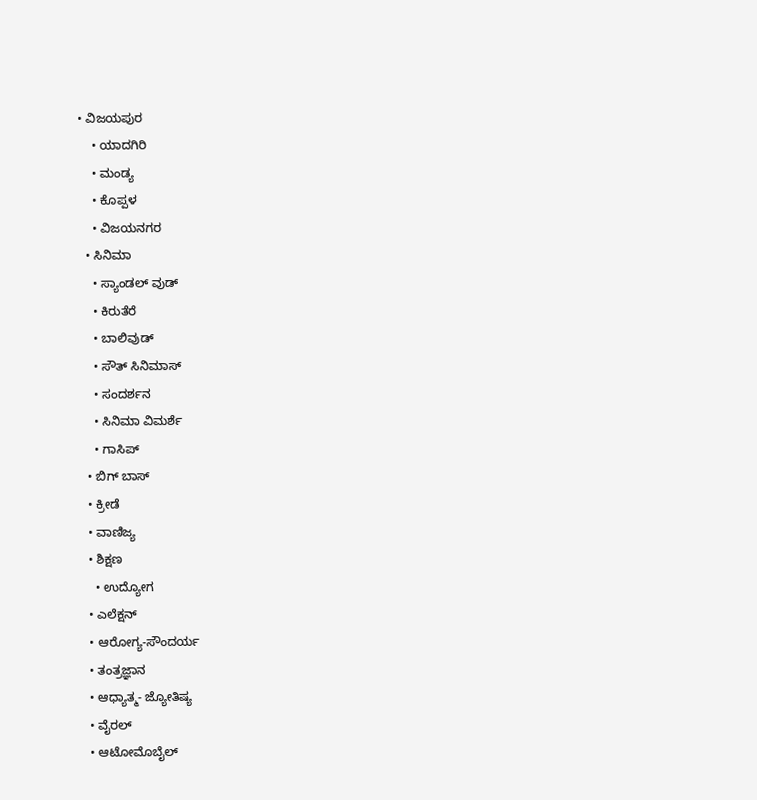• ವಿಜಯಪುರ
    • ಯಾದಗಿರಿ
    • ಮಂಡ್ಯ
    • ಕೊಪ್ಪಳ
    • ವಿಜಯನಗರ
  • ಸಿನಿಮಾ
    • ಸ್ಯಾಂಡಲ್ ವುಡ್
    • ಕಿರುತೆರೆ
    • ಬಾಲಿವುಡ್
    • ಸೌತ್ ಸಿನಿಮಾಸ್
    • ಸಂದರ್ಶನ
    • ಸಿನಿಮಾ ವಿಮರ್ಶೆ
    • ಗಾಸಿಪ್
  • ಬಿಗ್ ಬಾಸ್
  • ಕ್ರೀಡೆ
  • ವಾಣಿಜ್ಯ
  • ಶಿಕ್ಷಣ
    • ಉದ್ಯೋಗ
  • ಎಲೆಕ್ಷನ್
  • ಆರೋಗ್ಯ-ಸೌಂದರ್ಯ
  • ತಂತ್ರಜ್ಞಾನ
  • ಆಧ್ಯಾತ್ಮ- ಜ್ಯೋತಿಷ್ಯ
  • ವೈರಲ್
  • ಆಟೋಮೊಬೈಲ್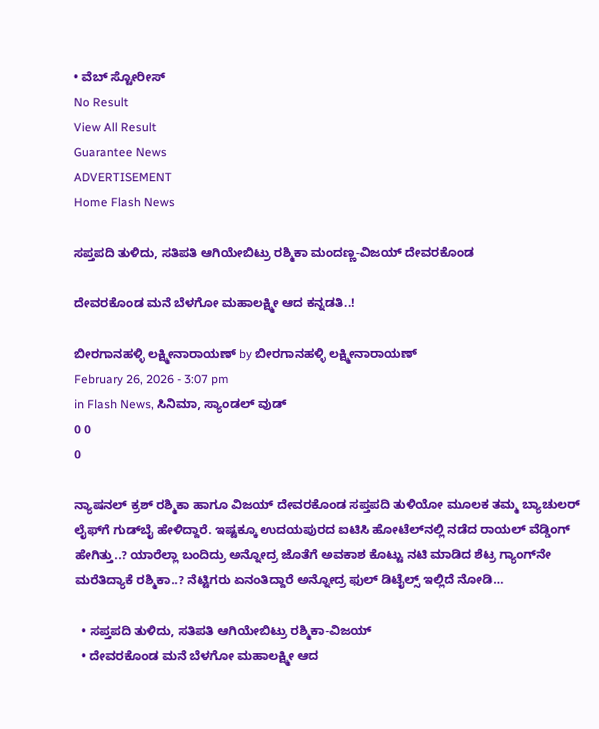• ವೆಬ್ ಸ್ಟೋರೀಸ್
No Result
View All Result
Guarantee News
ADVERTISEMENT
Home Flash News

ಸಪ್ತಪದಿ ತುಳಿದು, ಸತಿಪತಿ ಆಗಿಯೇಬಿಟ್ರು ರಶ್ಮಿಕಾ ಮಂದಣ್ಣ-ವಿಜಯ್ ದೇವರಕೊಂಡ

ದೇವರಕೊಂಡ ಮನೆ ಬೆಳಗೋ ಮಹಾಲಕ್ಷ್ಮೀ ಆದ ಕನ್ನಡತಿ..!

ಬೀರಗಾನಹಳ್ಳಿ ಲಕ್ಷ್ಮೀನಾರಾಯಣ್ by ಬೀರಗಾನಹಳ್ಳಿ ಲಕ್ಷ್ಮೀನಾರಾಯಣ್
February 26, 2026 - 3:07 pm
in Flash News, ಸಿನಿಮಾ, ಸ್ಯಾಂಡಲ್ ವುಡ್
0 0
0

ನ್ಯಾಷನಲ್ ಕ್ರಶ್ ರಶ್ಮಿಕಾ ಹಾಗೂ ವಿಜಯ್ ದೇವರಕೊಂಡ ಸಪ್ತಪದಿ ತುಳಿಯೋ ಮೂಲಕ ತಮ್ಮ ಬ್ಯಾಚುಲರ್ ಲೈಫ್‌ಗೆ ಗುಡ್‌ಬೈ ಹೇಳಿದ್ದಾರೆ. ಇಷ್ಟಕ್ಕೂ ಉದಯಪುರದ ಐಟಿಸಿ ಹೋಟೆಲ್‌‌ನಲ್ಲಿ ನಡೆದ ರಾಯಲ್ ವೆಡ್ಡಿಂಗ್ ಹೇಗಿತ್ತು..? ಯಾರೆಲ್ಲಾ ಬಂದಿದ್ರು ಅನ್ನೋದ್ರ ಜೊತೆಗೆ ಅವಕಾಶ ಕೊಟ್ಟು ನಟಿ ಮಾಡಿದ ಶೆಟ್ರ ಗ್ಯಾಂಗ್‌‌ನೇ ಮರೆತಿದ್ಯಾಕೆ ರಶ್ಮಿಕಾ..? ನೆಟ್ಟಿಗರು ಏನಂತಿದ್ದಾರೆ ಅನ್ನೋದ್ರ ಫುಲ್‌ ಡಿಟೈಲ್ಸ್‌ ಇಲ್ಲಿದೆ ನೋಡಿ…

  • ಸಪ್ತಪದಿ ತುಳಿದು, ಸತಿಪತಿ ಆಗಿಯೇಬಿಟ್ರು ರಶ್ಮಿಕಾ-ವಿಜಯ್
  • ದೇವರಕೊಂಡ ಮನೆ ಬೆಳಗೋ ಮಹಾಲಕ್ಷ್ಮೀ ಆದ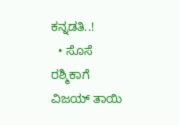ಕನ್ನಡತಿ..!
  • ಸೊಸೆ ರಶ್ಮಿಕಾಗೆ ವಿಜಯ್ ತಾಯಿ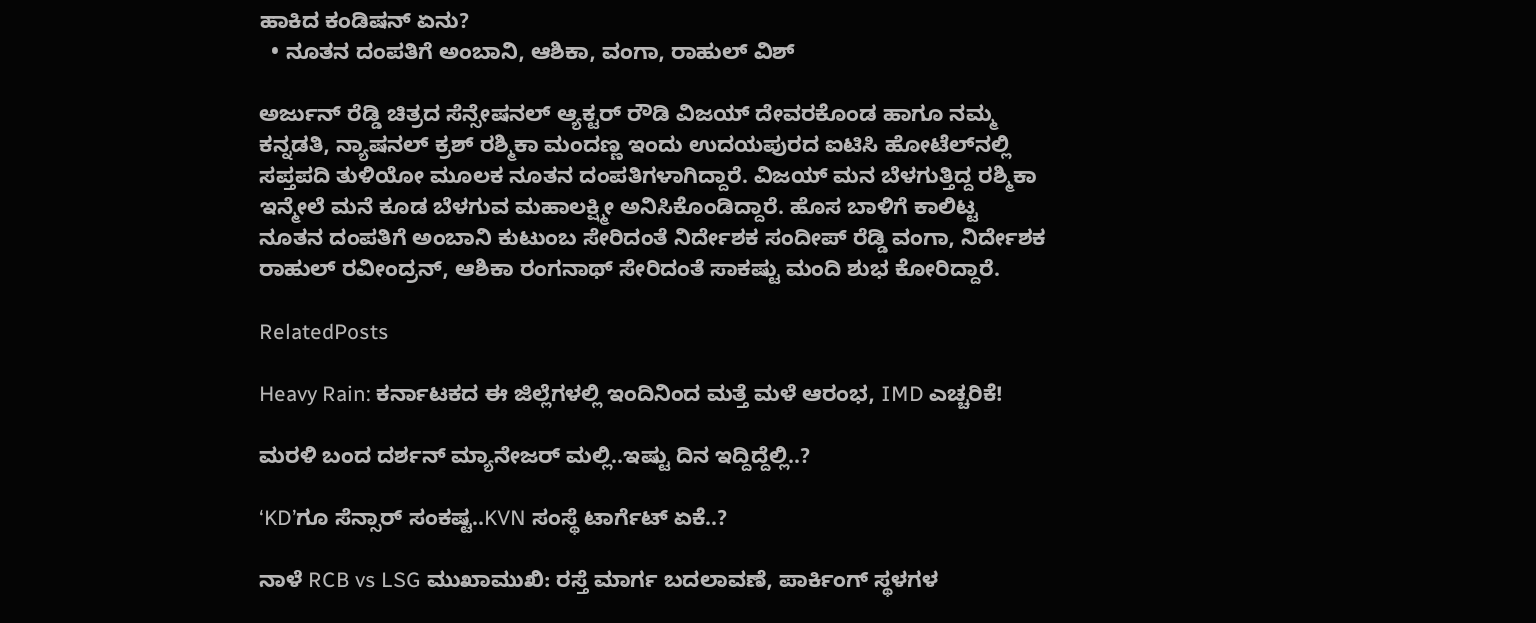ಹಾಕಿದ ಕಂಡಿಷನ್ ಏನು?
  • ನೂತನ ದಂಪತಿಗೆ ಅಂಬಾನಿ, ಆಶಿಕಾ, ವಂಗಾ, ರಾಹುಲ್ ವಿಶ್

ಅರ್ಜುನ್ ರೆಡ್ಡಿ ಚಿತ್ರದ ಸೆನ್ಸೇಷನಲ್ ಆ್ಯಕ್ಟರ್ ರೌಡಿ ವಿಜಯ್ ದೇವರಕೊಂಡ ಹಾಗೂ ನಮ್ಮ ಕನ್ನಡತಿ, ನ್ಯಾಷನಲ್ ಕ್ರಶ್ ರಶ್ಮಿಕಾ ಮಂದಣ್ಣ ಇಂದು ಉದಯಪುರದ ಐಟಿಸಿ ಹೋಟೆಲ್‌‌ನಲ್ಲಿ ಸಪ್ತಪದಿ ತುಳಿಯೋ ಮೂಲಕ ನೂತನ ದಂಪತಿಗಳಾಗಿದ್ದಾರೆ. ವಿಜಯ್ ಮನ ಬೆಳಗುತ್ತಿದ್ದ ರಶ್ಮಿಕಾ ಇನ್ಮೇಲೆ ಮನೆ ಕೂಡ ಬೆಳಗುವ ಮಹಾಲಕ್ಷ್ಮೀ ಅನಿಸಿಕೊಂಡಿದ್ದಾರೆ. ಹೊಸ ಬಾಳಿಗೆ ಕಾಲಿಟ್ಟ ನೂತನ ದಂಪತಿಗೆ ಅಂಬಾನಿ ಕುಟುಂಬ ಸೇರಿದಂತೆ ನಿರ್ದೇಶಕ ಸಂದೀಪ್ ರೆಡ್ಡಿ ವಂಗಾ, ನಿರ್ದೇಶಕ ರಾಹುಲ್ ರವೀಂದ್ರನ್, ಆಶಿಕಾ ರಂಗನಾಥ್ ಸೇರಿದಂತೆ ಸಾಕಷ್ಟು ಮಂದಿ ಶುಭ ಕೋರಿದ್ದಾರೆ.

RelatedPosts

Heavy Rain: ಕರ್ನಾಟಕದ ಈ ಜಿಲ್ಲೆಗಳಲ್ಲಿ ಇಂದಿನಿಂದ ಮತ್ತೆ ಮಳೆ ಆರಂಭ, IMD ಎಚ್ಚರಿಕೆ!

ಮರಳಿ ಬಂದ ದರ್ಶನ್‌ ಮ್ಯಾನೇಜರ್ ಮಲ್ಲಿ..ಇಷ್ಟು ದಿನ ಇದ್ದಿದ್ದೆಲ್ಲಿ..?

‘KD’ಗೂ ಸೆನ್ಸಾರ್ ಸಂಕಷ್ಟ..KVN ಸಂಸ್ಥೆ ಟಾರ್ಗೆಟ್ ಏಕೆ..?

ನಾಳೆ RCB vs LSG ಮುಖಾಮುಖಿ: ರಸ್ತೆ ಮಾರ್ಗ ಬದಲಾವಣೆ, ಪಾರ್ಕಿಂಗ್ ಸ್ಥಳಗಳ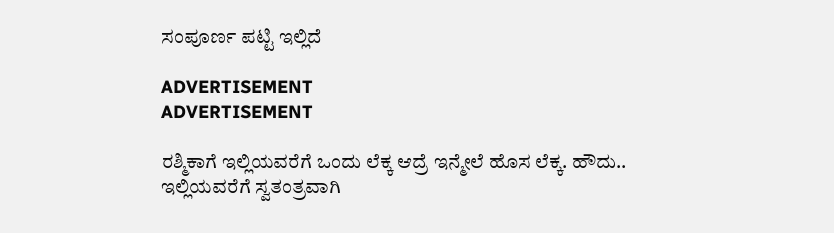ಸಂಪೂರ್ಣ ಪಟ್ಟಿ ಇಲ್ಲಿದೆ

ADVERTISEMENT
ADVERTISEMENT

ರಶ್ಮಿಕಾಗೆ ಇಲ್ಲಿಯವರೆಗೆ ಒಂದು ಲೆಕ್ಕ ಆದ್ರೆ ಇನ್ಮೇಲೆ ಹೊಸ ಲೆಕ್ಕ. ಹೌದು.. ಇಲ್ಲಿಯವರೆಗೆ ಸ್ವತಂತ್ರವಾಗಿ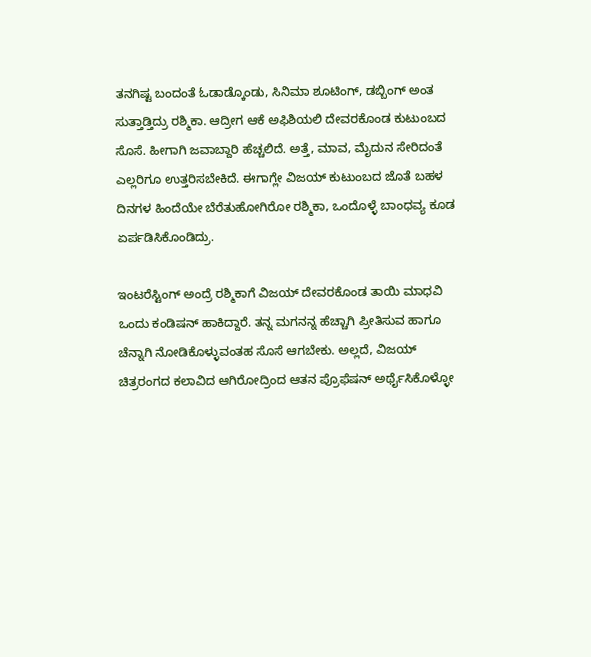ತನಗಿಷ್ಟ ಬಂದಂತೆ ಓಡಾಡ್ಕೊಂಡು, ಸಿನಿಮಾ ಶೂಟಿಂಗ್, ಡಬ್ಬಿಂಗ್ ಅಂತ ಸುತ್ತಾಡ್ತಿದ್ರು ರಶ್ಮಿಕಾ. ಆದ್ರೀಗ ಆಕೆ ಅಫಿಶಿಯಲಿ ದೇವರಕೊಂಡ ಕುಟುಂಬದ ಸೊಸೆ. ಹೀಗಾಗಿ ಜವಾಬ್ದಾರಿ ಹೆಚ್ಚಲಿದೆ. ಅತ್ತೆ, ಮಾವ, ಮೈದುನ ಸೇರಿದಂತೆ ಎಲ್ಲರಿಗೂ ಉತ್ತರಿಸಬೇಕಿದೆ. ಈಗಾಗ್ಲೇ ವಿಜಯ್ ಕುಟುಂಬದ ಜೊತೆ ಬಹಳ ದಿನಗಳ ಹಿಂದೆಯೇ ಬೆರೆತುಹೋಗಿರೋ ರಶ್ಮಿಕಾ, ಒಂದೊಳ್ಳೆ ಬಾಂಧವ್ಯ ಕೂಡ ಏರ್ಪಡಿಸಿಕೊಂಡಿದ್ರು.

ಇಂಟರೆಸ್ಟಿಂಗ್ ಅಂದ್ರೆ ರಶ್ಮಿಕಾಗೆ ವಿಜಯ್ ದೇವರಕೊಂಡ ತಾಯಿ ಮಾಧವಿ ಒಂದು ಕಂಡಿಷನ್ ಹಾಕಿದ್ದಾರೆ. ತನ್ನ ಮಗನನ್ನ ಹೆಚ್ಚಾಗಿ ಪ್ರೀತಿಸುವ ಹಾಗೂ ಚೆನ್ನಾಗಿ ನೋಡಿಕೊಳ್ಳುವಂತಹ ಸೊಸೆ ಆಗಬೇಕು. ಅಲ್ಲದೆ, ವಿಜಯ್ ಚಿತ್ರರಂಗದ ಕಲಾವಿದ ಆಗಿರೋದ್ರಿಂದ ಆತನ ಪ್ರೊಫೆಷನ್ ಅರ್ಥೈಸಿಕೊಳ್ಳೋ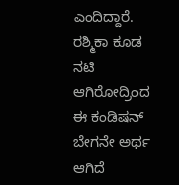ಎಂದಿದ್ದಾರೆ. ರಶ್ಮಿಕಾ ಕೂಡ ನಟಿ ಆಗಿರೋದ್ರಿಂದ ಈ ಕಂಡಿಷನ್ ಬೇಗನೇ ಅರ್ಥ ಆಗಿದೆ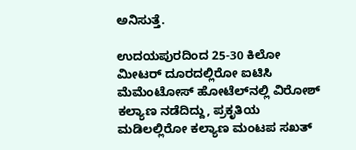ಅನಿಸುತ್ತೆ.

ಉದಯಪುರದಿಂದ 25-30 ಕಿಲೋ ಮೀಟರ್ ದೂರದಲ್ಲಿರೋ ಐಟಿಸಿ ಮೆಮೆಂಟೋಸ್ ಹೋಟೆಲ್‌‌‌ನಲ್ಲಿ ವಿರೋಶ್ ಕಲ್ಯಾಣ ನಡೆದಿದ್ದು, ಪ್ರಕೃತಿಯ ಮಡಿಲಲ್ಲಿರೋ ಕಲ್ಯಾಣ ಮಂಟಪ ಸಖತ್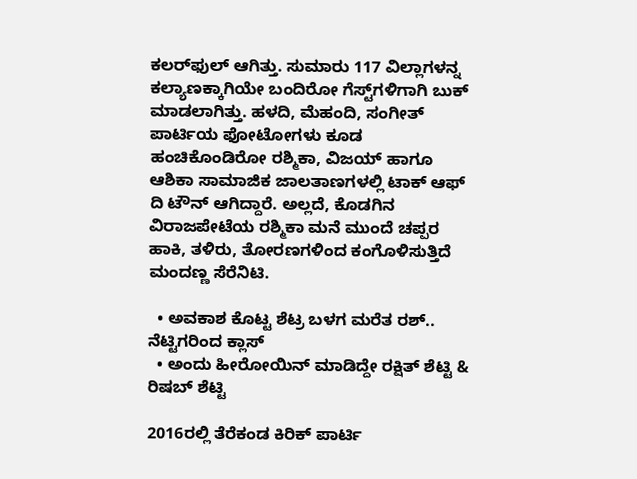ಕಲರ್‌‌ಫುಲ್ ಆಗಿತ್ತು. ಸುಮಾರು 117 ವಿಲ್ಲಾಗಳನ್ನ ಕಲ್ಯಾಣಕ್ಕಾಗಿಯೇ ಬಂದಿರೋ ಗೆಸ್ಟ್‌ಗಳಿಗಾಗಿ ಬುಕ್ ಮಾಡಲಾಗಿತ್ತು. ಹಳದಿ, ಮೆಹಂದಿ, ಸಂಗೀತ್ ಪಾರ್ಟಿಯ ಫೋಟೋಗಳು ಕೂಡ ಹಂಚಿಕೊಂಡಿರೋ ರಶ್ಮಿಕಾ, ವಿಜಯ್ ಹಾಗೂ ಆಶಿಕಾ ಸಾಮಾಜಿಕ ಜಾಲತಾಣಗಳಲ್ಲಿ ಟಾಕ್ ಆಫ್ ದಿ ಟೌನ್ ಆಗಿದ್ದಾರೆ. ಅಲ್ಲದೆ, ಕೊಡಗಿನ ವಿರಾಜಪೇಟೆಯ ರಶ್ಮಿಕಾ ಮನೆ ಮುಂದೆ ಚಪ್ಪರ ಹಾಕಿ, ತಳಿರು, ತೋರಣಗಳಿಂದ ಕಂಗೊಳಿಸುತ್ತಿದೆ ಮಂದಣ್ಣ ಸೆರೆನಿಟಿ.

  • ಅವಕಾಶ ಕೊಟ್ಟ ಶೆಟ್ರ ಬಳಗ ಮರೆತ ರಶ್.. ನೆಟ್ಟಿಗರಿಂದ ಕ್ಲಾಸ್
  • ಅಂದು ಹೀರೋಯಿನ್ ಮಾಡಿದ್ದೇ ರಕ್ಷಿತ್ ಶೆಟ್ಟಿ & ರಿಷಬ್ ಶೆಟ್ಟಿ

2016ರಲ್ಲಿ ತೆರೆಕಂಡ ಕಿರಿಕ್ ಪಾರ್ಟಿ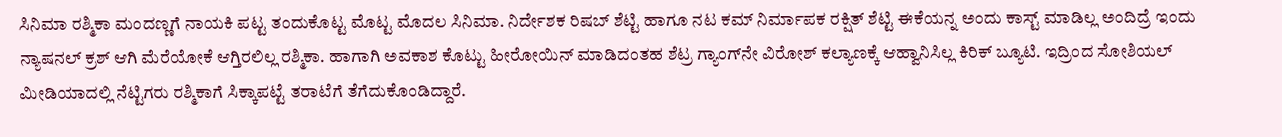ಸಿನಿಮಾ ರಶ್ಮಿಕಾ ಮಂದಣ್ಣಗೆ ನಾಯಕಿ ಪಟ್ಟ ತಂದುಕೊಟ್ಟ ಮೊಟ್ಟ ಮೊದಲ ಸಿನಿಮಾ. ನಿರ್ದೇಶಕ ರಿಷಬ್ ಶೆಟ್ಟಿ ಹಾಗೂ ನಟ ಕಮ್ ನಿರ್ಮಾಪಕ ರಕ್ಷಿತ್ ಶೆಟ್ಟಿ ಈಕೆಯನ್ನ ಅಂದು ಕಾಸ್ಟ್ ಮಾಡಿಲ್ಲ ಅಂದಿದ್ರೆ ಇಂದು ನ್ಯಾಷನಲ್ ಕ್ರಶ್ ಆಗಿ ಮೆರೆಯೋಕೆ ಆಗ್ತಿರಲಿಲ್ಲ ರಶ್ಮಿಕಾ. ಹಾಗಾಗಿ ಅವಕಾಶ ಕೊಟ್ಟು ಹೀರೋಯಿನ್ ಮಾಡಿದಂತಹ ಶೆಟ್ರ ಗ್ಯಾಂಗ್‌ನೇ ವಿರೋಶ್ ಕಲ್ಯಾಣಕ್ಕೆ ಆಹ್ವಾನಿಸಿಲ್ಲ ಕಿರಿಕ್ ಬ್ಯೂಟಿ. ಇದ್ರಿಂದ ಸೋಶಿಯಲ್ ಮೀಡಿಯಾದಲ್ಲಿ ನೆಟ್ಟಿಗರು ರಶ್ಮಿಕಾಗೆ ಸಿಕ್ಕಾಪಟ್ಟೆ ತರಾಟೆಗೆ ತೆಗೆದುಕೊಂಡಿದ್ದಾರೆ.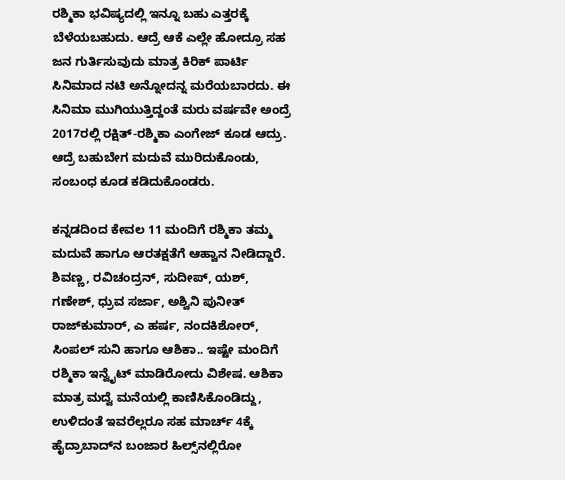ರಶ್ಮಿಕಾ ಭವಿಷ್ಯದಲ್ಲಿ ಇನ್ನೂ ಬಹು ಎತ್ತರಕ್ಕೆ ಬೆಳೆಯಬಹುದು. ಆದ್ರೆ ಆಕೆ ಎಲ್ಲೇ ಹೋದ್ರೂ ಸಹ ಜನ ಗುರ್ತಿಸುವುದು ಮಾತ್ರ ಕಿರಿಕ್ ಪಾರ್ಟಿ ಸಿನಿಮಾದ ನಟಿ ಅನ್ನೋದನ್ನ ಮರೆಯಬಾರದು. ಈ ಸಿನಿಮಾ ಮುಗಿಯುತ್ತಿದ್ದಂತೆ ಮರು ವರ್ಷವೇ ಅಂದ್ರೆ 2017ರಲ್ಲಿ ರಕ್ಷಿತ್-ರಶ್ಮಿಕಾ ಎಂಗೇಜ್ ಕೂಡ ಆದ್ರು. ಆದ್ರೆ ಬಹುಬೇಗ ಮದುವೆ ಮುರಿದುಕೊಂಡು, ಸಂಬಂಧ ಕೂಡ ಕಡಿದುಕೊಂಡರು.

ಕನ್ನಡದಿಂದ ಕೇವಲ 11 ಮಂದಿಗೆ ರಶ್ಮಿಕಾ ತಮ್ಮ ಮದುವೆ ಹಾಗೂ ಆರತಕ್ಷತೆಗೆ ಆಹ್ವಾನ ನೀಡಿದ್ದಾರೆ. ಶಿವಣ್ಣ, ರವಿಚಂದ್ರನ್, ಸುದೀಪ್, ಯಶ್, ಗಣೇಶ್, ಧ್ರುವ ಸರ್ಜಾ, ಅಶ್ವಿನಿ ಪುನೀತ್ ರಾಜ್‌ಕುಮಾರ್, ಎ ಹರ್ಷ, ನಂದಕಿಶೋರ್, ಸಿಂಪಲ್ ಸುನಿ ಹಾಗೂ ಆಶಿಕಾ.. ಇಷ್ಟೇ ಮಂದಿಗೆ ರಶ್ಮಿಕಾ ಇನ್ವೈಟ್ ಮಾಡಿರೋದು ವಿಶೇಷ. ಆಶಿಕಾ ಮಾತ್ರ ಮದ್ವೆ ಮನೆಯಲ್ಲಿ ಕಾಣಿಸಿಕೊಂಡಿದ್ದು, ಉಳಿದಂತೆ ಇವರೆಲ್ಲರೂ ಸಹ ಮಾರ್ಚ್‌ 4ಕ್ಕೆ ಹೈದ್ರಾಬಾದ್‌ನ ಬಂಜಾರ ಹಿಲ್ಸ್‌ನಲ್ಲಿರೋ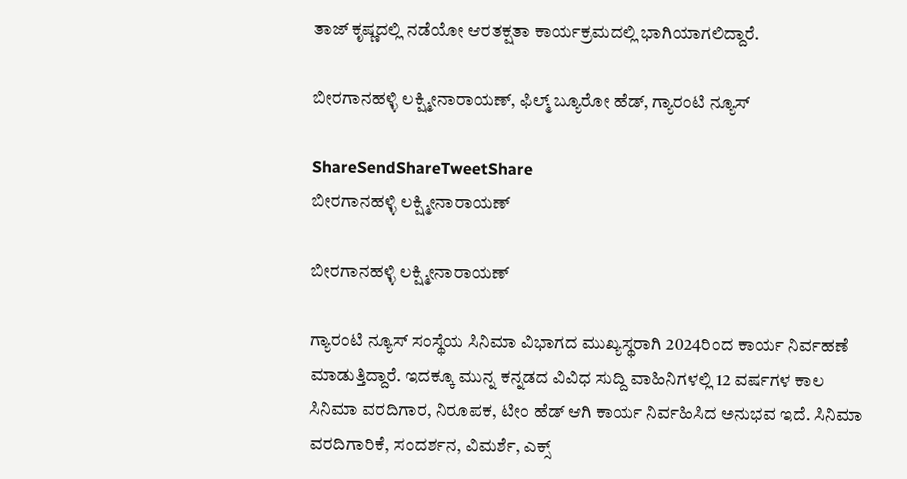ತಾಜ್ ಕೃಷ್ಣದಲ್ಲಿ ನಡೆಯೋ ಆರತಕ್ಷತಾ ಕಾರ್ಯಕ್ರಮದಲ್ಲಿ ಭಾಗಿಯಾಗಲಿದ್ದಾರೆ.

ಬೀರಗಾನಹಳ್ಳಿ ಲಕ್ಷ್ಮೀನಾರಾಯಣ್, ಫಿಲ್ಮ್ ಬ್ಯೂರೋ ಹೆಡ್, ಗ್ಯಾರಂಟಿ ನ್ಯೂಸ್

ShareSendShareTweetShare
ಬೀರಗಾನಹಳ್ಳಿ ಲಕ್ಷ್ಮೀನಾರಾಯಣ್

ಬೀರಗಾನಹಳ್ಳಿ ಲಕ್ಷ್ಮೀನಾರಾಯಣ್

ಗ್ಯಾರಂಟಿ ನ್ಯೂಸ್ ಸಂಸ್ಥೆಯ ಸಿನಿಮಾ ವಿಭಾಗದ ಮುಖ್ಯಸ್ಥರಾಗಿ 2024ರಿಂದ ಕಾರ್ಯ ನಿರ್ವಹಣೆ ಮಾಡುತ್ತಿದ್ದಾರೆ. ಇದಕ್ಕೂ ಮುನ್ನ ಕನ್ನಡದ ವಿವಿಧ ಸುದ್ದಿ ವಾಹಿನಿಗಳಲ್ಲಿ 12 ವರ್ಷಗಳ ಕಾಲ ಸಿನಿಮಾ ವರದಿಗಾರ, ನಿರೂಪಕ, ಟೀಂ ಹೆಡ್ ಆಗಿ ಕಾರ್ಯ ನಿರ್ವಹಿಸಿದ ಅನುಭವ ಇದೆ. ಸಿನಿಮಾ ವರದಿಗಾರಿಕೆ, ಸಂದರ್ಶನ, ವಿಮರ್ಶೆ, ಎಕ್ಸ್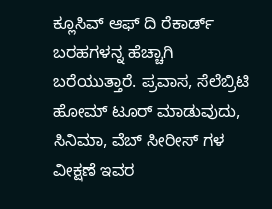ಕ್ಲೂಸಿವ್ ಆಫ್ ದಿ ರೆಕಾರ್ಡ್ ಬರಹಗಳನ್ನ ಹೆಚ್ಚಾಗಿ ಬರೆಯುತ್ತಾರೆ. ಪ್ರವಾಸ, ಸೆಲೆಬ್ರಿಟಿ ಹೋಮ್ ಟೂರ್ ಮಾಡುವುದು, ಸಿನಿಮಾ, ವೆಬ್ ಸೀರೀಸ್ ಗಳ ವೀಕ್ಷಣೆ ಇವರ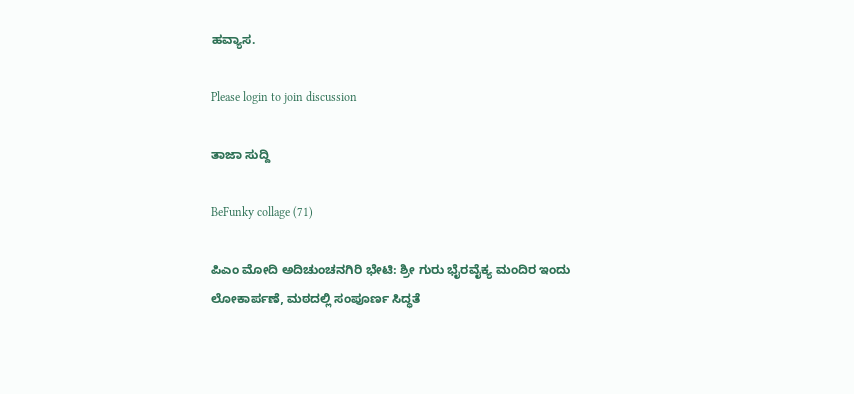ಹವ್ಯಾಸ.

Please login to join discussion

ತಾಜಾ ಸುದ್ದಿ

BeFunky collage (71)

ಪಿಎಂ ಮೋದಿ ಅದಿಚುಂಚನಗಿರಿ ಭೇಟಿ: ಶ್ರೀ ಗುರು ಭೈರವೈಕ್ಯ ಮಂದಿರ ಇಂದು ಲೋಕಾರ್ಪಣೆ, ಮಠದಲ್ಲಿ ಸಂಪೂರ್ಣ ಸಿದ್ಧತೆ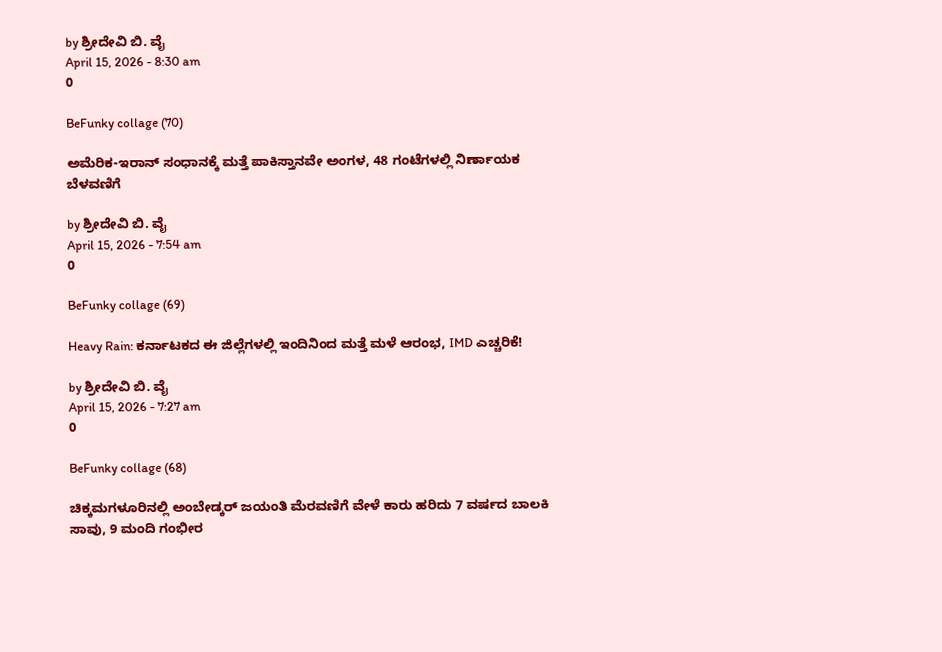by ಶ್ರೀದೇವಿ ಬಿ. ವೈ
April 15, 2026 - 8:30 am
0

BeFunky collage (70)

ಅಮೆರಿಕ-ಇರಾನ್ ಸಂಧಾನಕ್ಕೆ ಮತ್ತೆ ಪಾಕಿಸ್ತಾನವೇ ಅಂಗಳ, 48 ಗಂಟೆಗಳಲ್ಲಿ ನಿರ್ಣಾಯಕ ಬೆಳವಣಿಗೆ

by ಶ್ರೀದೇವಿ ಬಿ. ವೈ
April 15, 2026 - 7:54 am
0

BeFunky collage (69)

Heavy Rain: ಕರ್ನಾಟಕದ ಈ ಜಿಲ್ಲೆಗಳಲ್ಲಿ ಇಂದಿನಿಂದ ಮತ್ತೆ ಮಳೆ ಆರಂಭ, IMD ಎಚ್ಚರಿಕೆ!

by ಶ್ರೀದೇವಿ ಬಿ. ವೈ
April 15, 2026 - 7:27 am
0

BeFunky collage (68)

ಚಿಕ್ಕಮಗಳೂರಿನಲ್ಲಿ ಅಂಬೇಡ್ಕರ್ ಜಯಂತಿ ಮೆರವಣಿಗೆ ವೇಳೆ ಕಾರು ಹರಿದು 7 ವರ್ಷದ ಬಾಲಕಿ ಸಾವು, 9 ಮಂದಿ ಗಂಭೀರ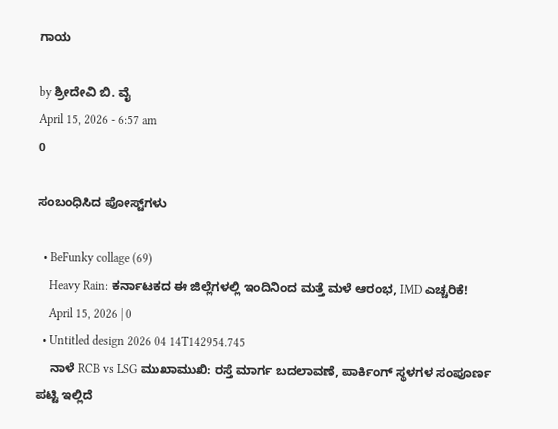ಗಾಯ

by ಶ್ರೀದೇವಿ ಬಿ. ವೈ
April 15, 2026 - 6:57 am
0

ಸಂಬಂಧಿಸಿದ ಪೋಸ್ಟ್‌ಗಳು

  • BeFunky collage (69)
    Heavy Rain: ಕರ್ನಾಟಕದ ಈ ಜಿಲ್ಲೆಗಳಲ್ಲಿ ಇಂದಿನಿಂದ ಮತ್ತೆ ಮಳೆ ಆರಂಭ, IMD ಎಚ್ಚರಿಕೆ!
    April 15, 2026 | 0
  • Untitled design 2026 04 14T142954.745
    ನಾಳೆ RCB vs LSG ಮುಖಾಮುಖಿ: ರಸ್ತೆ ಮಾರ್ಗ ಬದಲಾವಣೆ, ಪಾರ್ಕಿಂಗ್ ಸ್ಥಳಗಳ ಸಂಪೂರ್ಣ ಪಟ್ಟಿ ಇಲ್ಲಿದೆ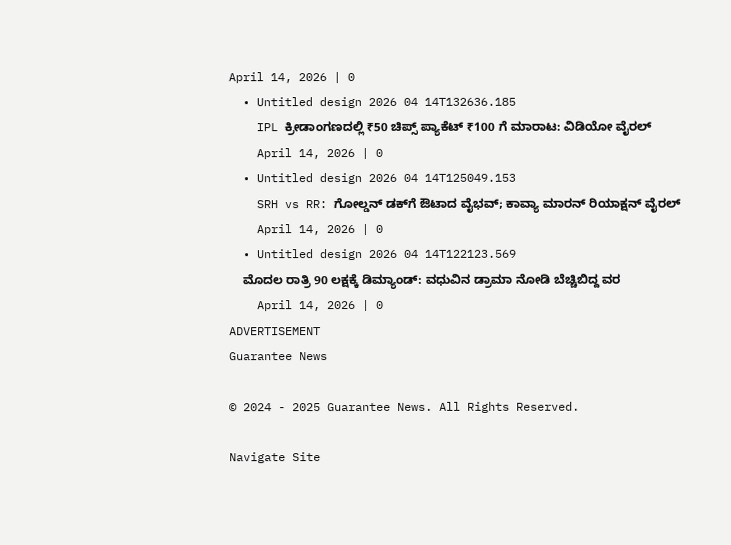April 14, 2026 | 0
  • Untitled design 2026 04 14T132636.185
    IPL ಕ್ರೀಡಾಂಗಣದಲ್ಲಿ ₹50 ಚಿಪ್ಸ್ ಪ್ಯಾಕೆಟ್ ₹100 ಗೆ ಮಾರಾಟ: ವಿಡಿಯೋ ವೈರಲ್
    April 14, 2026 | 0
  • Untitled design 2026 04 14T125049.153
    SRH vs RR: ಗೋಲ್ಡನ್ ಡಕ್‌ಗೆ ಔಟಾದ ವೈಭವ್; ಕಾವ್ಯಾ ಮಾರನ್ ರಿಯಾಕ್ಷನ್ ವೈರಲ್
    April 14, 2026 | 0
  • Untitled design 2026 04 14T122123.569
    ಮೊದಲ ರಾತ್ರಿ 90 ಲಕ್ಷಕ್ಕೆ ಡಿಮ್ಯಾಂಡ್: ವಧುವಿನ ಡ್ರಾಮಾ ನೋಡಿ ಬೆಚ್ಚಿಬಿದ್ದ ವರ
    April 14, 2026 | 0
ADVERTISEMENT
Guarantee News

© 2024 - 2025 Guarantee News. All Rights Reserved.

Navigate Site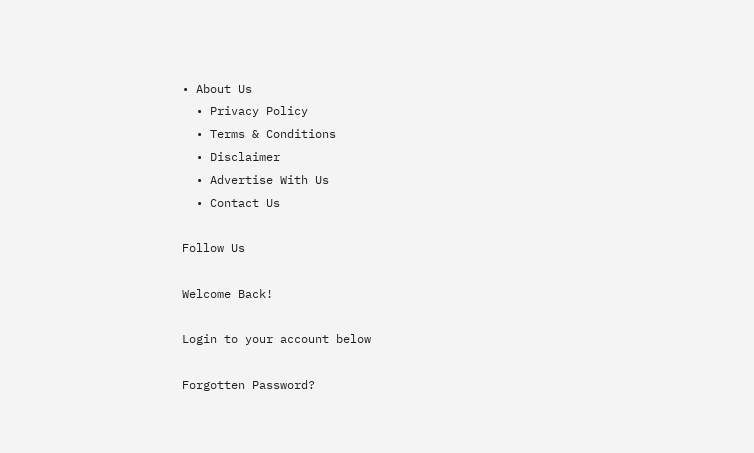• About Us
  • Privacy Policy
  • Terms & Conditions
  • Disclaimer
  • Advertise With Us
  • Contact Us

Follow Us

Welcome Back!

Login to your account below

Forgotten Password?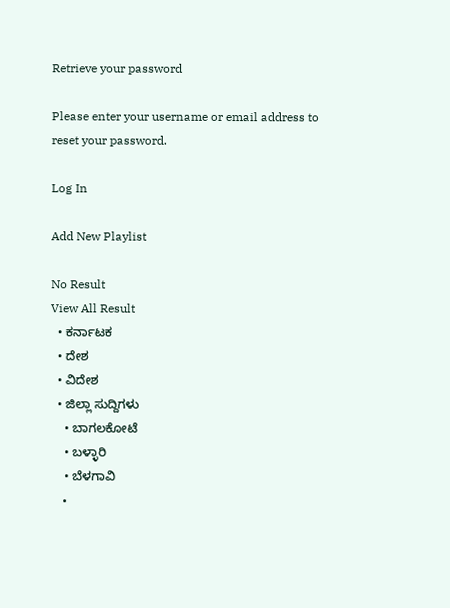Retrieve your password

Please enter your username or email address to reset your password.

Log In

Add New Playlist

No Result
View All Result
  • ಕರ್ನಾಟಕ
  • ದೇಶ
  • ವಿದೇಶ
  • ಜಿಲ್ಲಾ ಸುದ್ದಿಗಳು
    • ಬಾಗಲಕೋಟೆ
    • ಬಳ್ಳಾರಿ
    • ಬೆಳಗಾವಿ
    •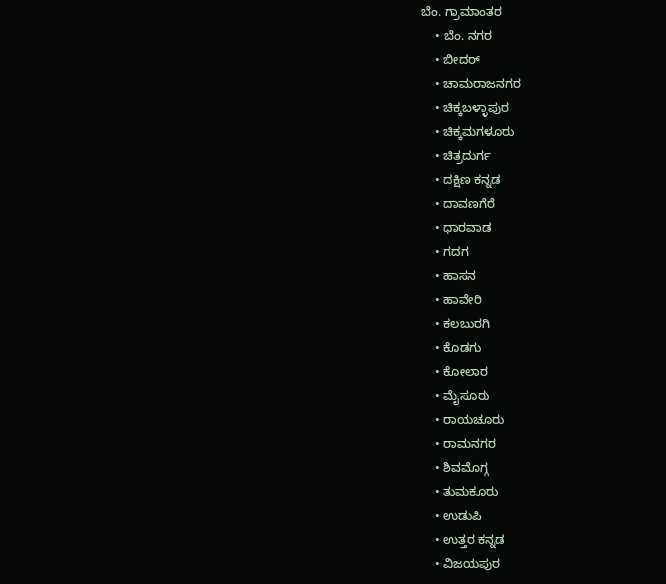ಬೆಂ. ಗ್ರಾಮಾಂತರ
    • ಬೆಂ. ನಗರ
    • ಬೀದರ್
    • ಚಾಮರಾಜನಗರ
    • ಚಿಕ್ಕಬಳ್ಳಾಪುರ
    • ಚಿಕ್ಕಮಗಳೂರು
    • ಚಿತ್ರದುರ್ಗ
    • ದಕ್ಷಿಣ ಕನ್ನಡ
    • ದಾವಣಗೆರೆ
    • ಧಾರವಾಡ
    • ಗದಗ
    • ಹಾಸನ
    • ಹಾವೇರಿ
    • ಕಲಬುರಗಿ
    • ಕೊಡಗು
    • ಕೋಲಾರ
    • ಮೈಸೂರು
    • ರಾಯಚೂರು
    • ರಾಮನಗರ
    • ಶಿವಮೊಗ್ಗ
    • ತುಮಕೂರು
    • ಉಡುಪಿ
    • ಉತ್ತರ ಕನ್ನಡ
    • ವಿಜಯಪುರ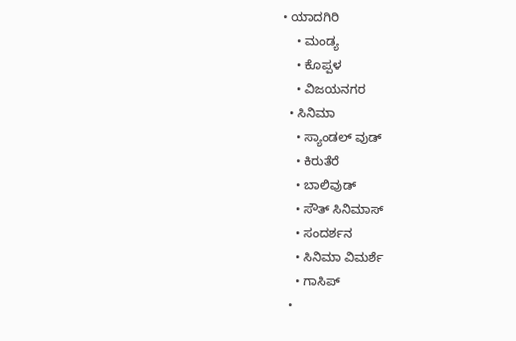• ಯಾದಗಿರಿ
    • ಮಂಡ್ಯ
    • ಕೊಪ್ಪಳ
    • ವಿಜಯನಗರ
  • ಸಿನಿಮಾ
    • ಸ್ಯಾಂಡಲ್ ವುಡ್
    • ಕಿರುತೆರೆ
    • ಬಾಲಿವುಡ್
    • ಸೌತ್ ಸಿನಿಮಾಸ್
    • ಸಂದರ್ಶನ
    • ಸಿನಿಮಾ ವಿಮರ್ಶೆ
    • ಗಾಸಿಪ್
  •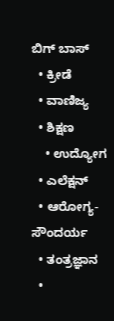ಬಿಗ್ ಬಾಸ್
  • ಕ್ರೀಡೆ
  • ವಾಣಿಜ್ಯ
  • ಶಿಕ್ಷಣ
    • ಉದ್ಯೋಗ
  • ಎಲೆಕ್ಷನ್
  • ಆರೋಗ್ಯ-ಸೌಂದರ್ಯ
  • ತಂತ್ರಜ್ಞಾನ
  •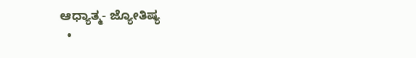ಆಧ್ಯಾತ್ಮ- ಜ್ಯೋತಿಷ್ಯ
  •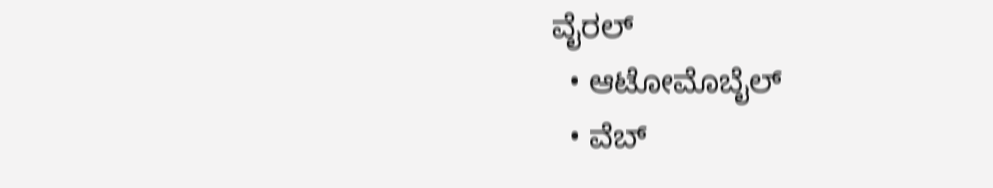ವೈರಲ್
  • ಆಟೋಮೊಬೈಲ್
  • ವೆಬ್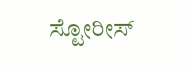ಸ್ಟೋರೀಸ್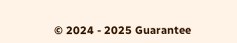© 2024 - 2025 Guarantee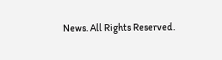News. All Rights Reserved.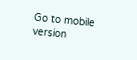Go to mobile version